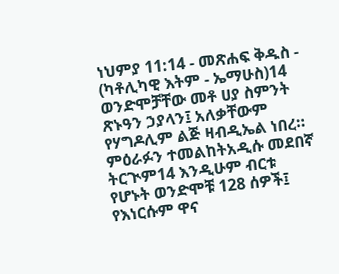ነህምያ 11:14 - መጽሐፍ ቅዱስ - (ካቶሊካዊ እትም - ኤማሁስ)14 ወንድሞቻቸው መቶ ሀያ ስምንት ጽኑዓን ኃያላን፤ አለቃቸውም የሃግዶሊም ልጅ ዛብዲኤል ነበረ። ምዕራፉን ተመልከትአዲሱ መደበኛ ትርጒም14 እንዲሁም ብርቱ የሆኑት ወንድሞቹ 128 ሰዎች፤ የእነርሱም ዋና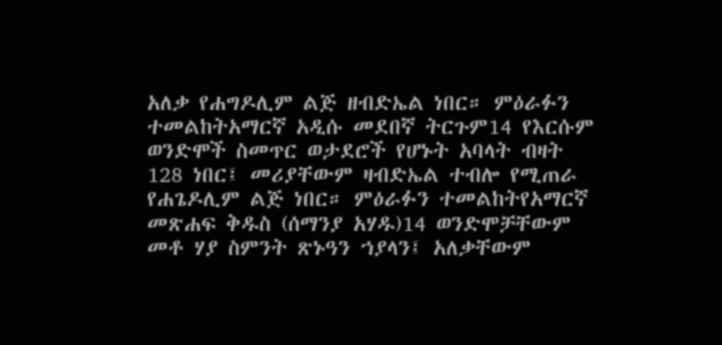አለቃ የሐግዶሊም ልጅ ዘብድኤል ነበር። ምዕራፉን ተመልከትአማርኛ አዲሱ መደበኛ ትርጉም14 የእርሱም ወንድሞች ስመጥር ወታደሮች የሆኑት አባላት ብዛት 128 ነበር፤ መሪያቸውም ዛብድኤል ተብሎ የሚጠራ የሐጌዶሊም ልጅ ነበር። ምዕራፉን ተመልከትየአማርኛ መጽሐፍ ቅዱስ (ሰማንያ አሃዱ)14 ወንድሞቻቸውም መቶ ሃያ ስምንት ጽኑዓን ኀያላን፤ አለቃቸውም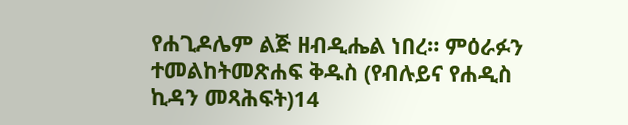የሐጊዶሌም ልጅ ዘብዲሔል ነበረ። ምዕራፉን ተመልከትመጽሐፍ ቅዱስ (የብሉይና የሐዲስ ኪዳን መጻሕፍት)14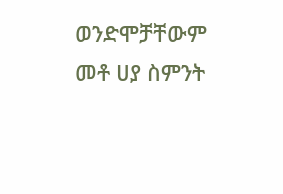ወንድሞቻቸውም መቶ ሀያ ስምንት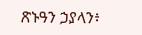ጽኑዓን ኃያላን፥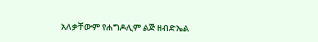አለቃቸውም የሐግዶሊም ልጅ ዘብድኤል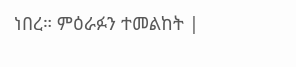ነበረ። ምዕራፉን ተመልከት |